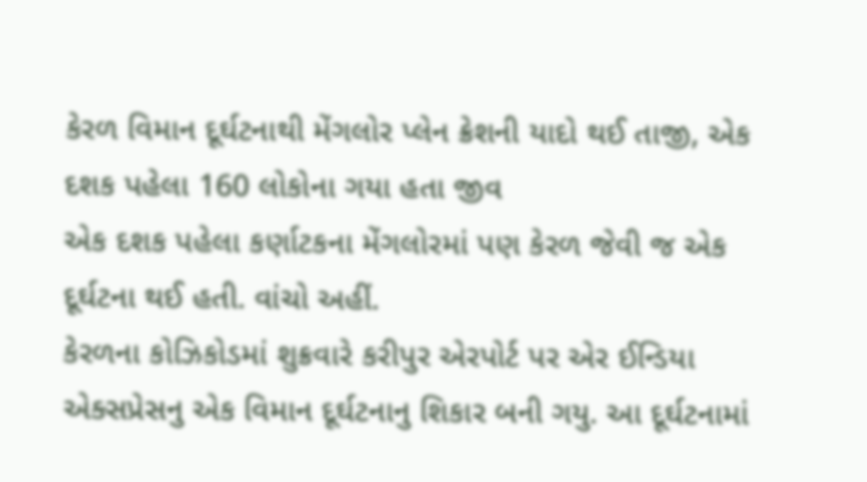કેરળ વિમાન દૂર્ઘટનાથી મેંગલોર પ્લેન ક્રેશની યાદો થઈ તાજી, એક દશક પહેલા 160 લોકોના ગયા હતા જીવ
એક દશક પહેલા કર્ણાટકના મેંગલોરમાં પણ કેરળ જેવી જ એક દૂર્ઘટના થઈ હતી. વાંચો અહીં.
કેરળના કોઝિકોડમાં શુક્રવારે કરીપુર એરપોર્ટ પર એર ઈન્ડિયા એક્સપ્રેસનુ એક વિમાન દૂર્ઘટનાનુ શિકાર બની ગયુ. આ દૂર્ઘટનામાં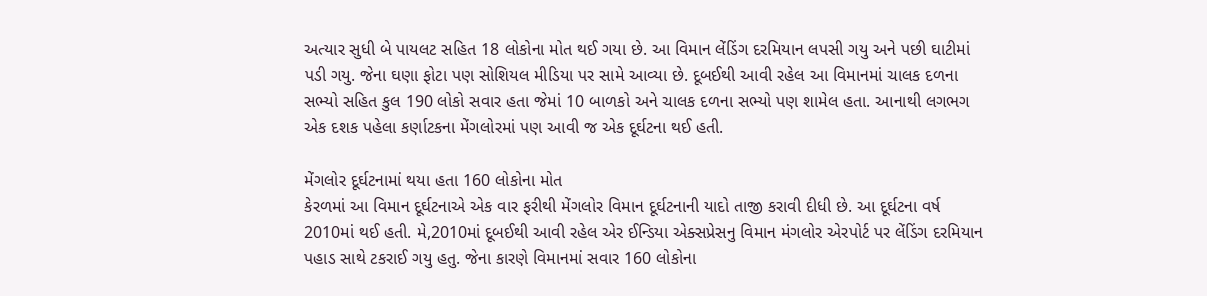અત્યાર સુધી બે પાયલટ સહિત 18 લોકોના મોત થઈ ગયા છે. આ વિમાન લેંડિંગ દરમિયાન લપસી ગયુ અને પછી ઘાટીમાં પડી ગયુ. જેના ઘણા ફોટા પણ સોશિયલ મીડિયા પર સામે આવ્યા છે. દૂબઈથી આવી રહેલ આ વિમાનમાં ચાલક દળના સભ્યો સહિત કુલ 190 લોકો સવાર હતા જેમાં 10 બાળકો અને ચાલક દળના સભ્યો પણ શામેલ હતા. આનાથી લગભગ એક દશક પહેલા કર્ણાટકના મેંગલોરમાં પણ આવી જ એક દૂર્ઘટના થઈ હતી.

મેંગલોર દૂર્ઘટનામાં થયા હતા 160 લોકોના મોત
કેરળમાં આ વિમાન દૂર્ઘટનાએ એક વાર ફરીથી મેંગલોર વિમાન દૂર્ઘટનાની યાદો તાજી કરાવી દીધી છે. આ દૂર્ઘટના વર્ષ 2010માં થઈ હતી. મે,2010માં દૂબઈથી આવી રહેલ એર ઈન્ડિયા એક્સપ્રેસનુ વિમાન મંગલોર એરપોર્ટ પર લેંડિંગ દરમિયાન પહાડ સાથે ટકરાઈ ગયુ હતુ. જેના કારણે વિમાનમાં સવાર 160 લોકોના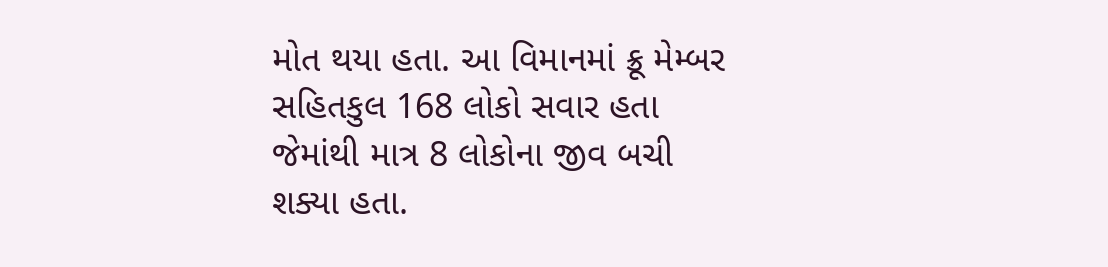મોત થયા હતા. આ વિમાનમાં ક્રૂ મેમ્બર સહિતકુલ 168 લોકો સવાર હતા જેમાંથી માત્ર 8 લોકોના જીવ બચી શક્યા હતા.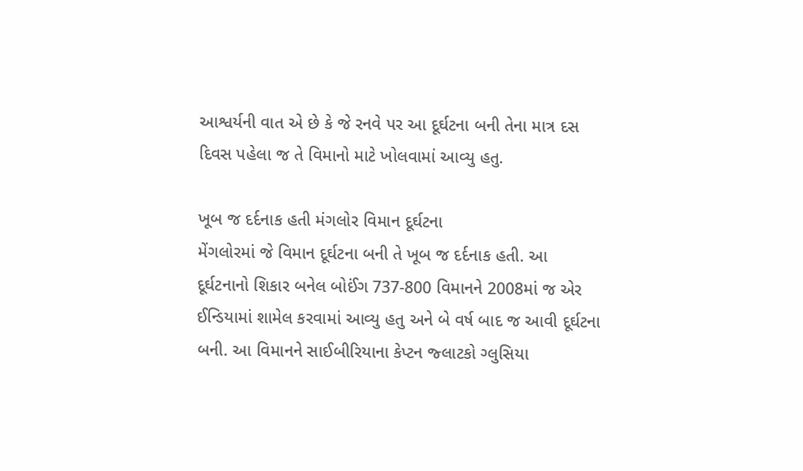આશ્વર્યની વાત એ છે કે જે રનવે પર આ દૂર્ઘટના બની તેના માત્ર દસ દિવસ પહેલા જ તે વિમાનો માટે ખોલવામાં આવ્યુ હતુ.

ખૂબ જ દર્દનાક હતી મંગલોર વિમાન દૂર્ઘટના
મેંગલોરમાં જે વિમાન દૂર્ઘટના બની તે ખૂબ જ દર્દનાક હતી. આ દૂર્ઘટનાનો શિકાર બનેલ બોઈંગ 737-800 વિમાનને 2008માં જ એર ઈન્ડિયામાં શામેલ કરવામાં આવ્યુ હતુ અને બે વર્ષ બાદ જ આવી દૂર્ઘટના બની. આ વિમાનને સાઈબીરિયાના કેપ્ટન જ્લાટકો ગ્લુસિયા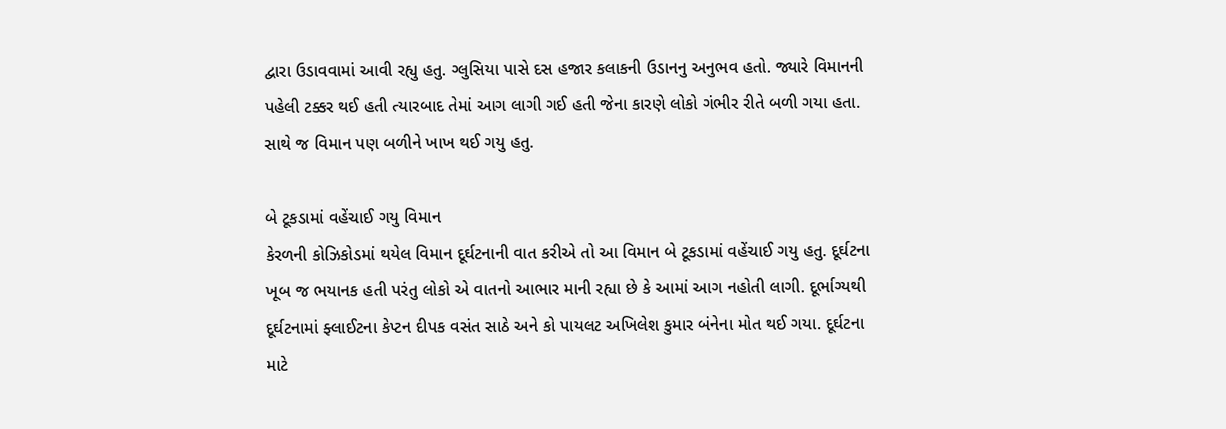દ્વારા ઉડાવવામાં આવી રહ્યુ હતુ. ગ્લુસિયા પાસે દસ હજાર કલાકની ઉડાનનુ અનુભવ હતો. જ્યારે વિમાનની પહેલી ટક્કર થઈ હતી ત્યારબાદ તેમાં આગ લાગી ગઈ હતી જેના કારણે લોકો ગંભીર રીતે બળી ગયા હતા. સાથે જ વિમાન પણ બળીને ખાખ થઈ ગયુ હતુ.

બે ટૂકડામાં વહેંચાઈ ગયુ વિમાન
કેરળની કોઝિકોડમાં થયેલ વિમાન દૂર્ઘટનાની વાત કરીએ તો આ વિમાન બે ટૂકડામાં વહેંચાઈ ગયુ હતુ. દૂર્ઘટના ખૂબ જ ભયાનક હતી પરંતુ લોકો એ વાતનો આભાર માની રહ્યા છે કે આમાં આગ નહોતી લાગી. દૂર્ભાગ્યથી દૂર્ઘટનામાં ફ્લાઈટના કેપ્ટન દીપક વસંત સાઠે અને કો પાયલટ અખિલેશ કુમાર બંનેના મોત થઈ ગયા. દૂર્ઘટના માટે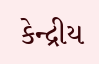કેન્દ્રીય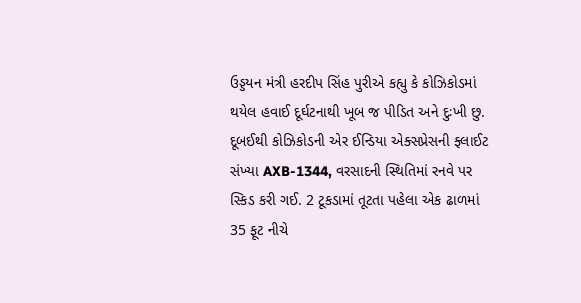ઉડ્ડયન મંત્રી હરદીપ સિંહ પુરીએ કહ્યુ કે કોઝિકોડમાં થયેલ હવાઈ દૂર્ઘટનાથી ખૂબ જ પીડિત અને દુઃખી છુ. દૂબઈથી કોઝિકોડની એર ઈન્ડિયા એક્સપ્રેસની ફ્લાઈટ સંખ્યા AXB-1344, વરસાદની સ્થિતિમાં રનવે પર સ્કિડ કરી ગઈ. 2 ટૂકડામાં તૂટતા પહેલા એક ઢાળમાં 35 ફૂટ નીચે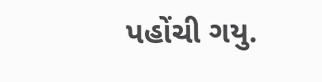પહોંચી ગયુ.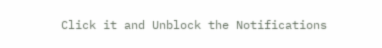Click it and Unblock the Notifications